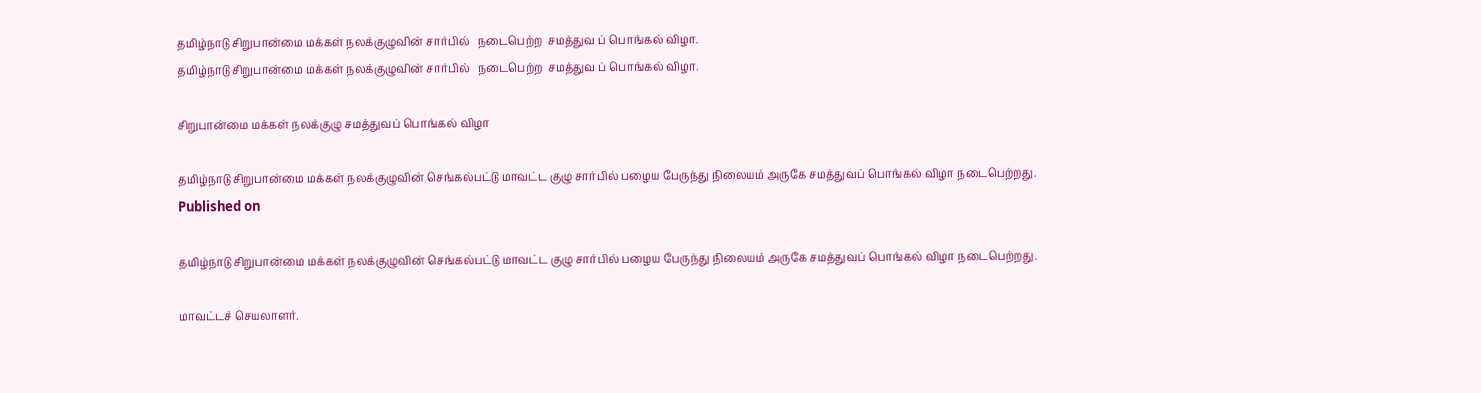தமிழ்நாடு சிறுபான்மை மக்கள் நலக்குழுவின் சார்பில்   நடைபெற்ற  சமத்துவ ப் பொங்கல் விழா.
தமிழ்நாடு சிறுபான்மை மக்கள் நலக்குழுவின் சார்பில்   நடைபெற்ற  சமத்துவ ப் பொங்கல் விழா.

சிறுபான்மை மக்கள் நலக்குழு சமத்துவப் பொங்கல் விழா

தமிழ்நாடு சிறுபான்மை மக்கள் நலக்குழுவின் செங்கல்பட்டு மாவட்ட குழு சார்பில் பழைய பேருந்து நிலையம் அருகே சமத்துவப் பொங்கல் விழா நடைபெற்றது.
Published on

தமிழ்நாடு சிறுபான்மை மக்கள் நலக்குழுவின் செங்கல்பட்டு மாவட்ட குழு சார்பில் பழைய பேருந்து நிலையம் அருகே சமத்துவப் பொங்கல் விழா நடைபெற்றது.

மாவட்டச் செயலாளர்.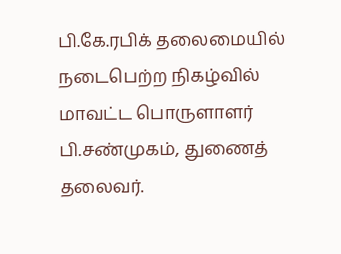பி.கே.ரபிக் தலைமையில் நடைபெற்ற நிகழ்வில் மாவட்ட பொருளாளர் பி.சண்முகம், துணைத் தலைவர்.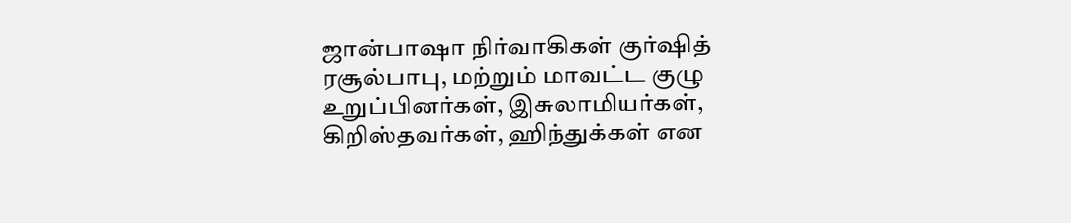ஜான்பாஷா நிர்வாகிகள் குர்ஷித் ரசூல்பாபு, மற்றும் மாவட்ட குழு உறுப்பினர்கள், இசுலாமியர்கள், கிறிஸ்தவர்கள், ஹிந்துக்கள் என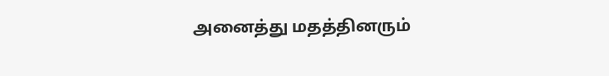அனைத்து மதத்தினரும்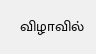விழாவில்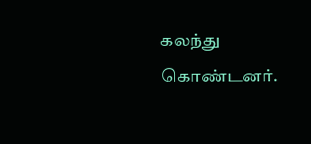கலந்து கொண்டனர்.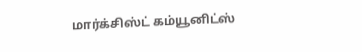மார்க்சிஸ்ட் கம்யூனிட்ஸ்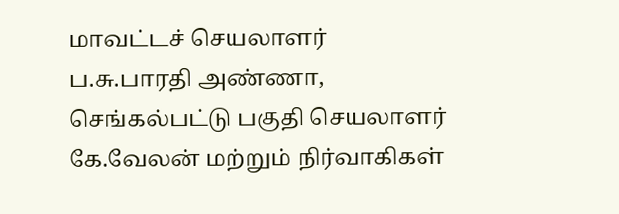மாவட்டச் செயலாளர் ப.சு.பாரதி அண்ணா, செங்கல்பட்டு பகுதி செயலாளர் கே.வேலன் மற்றும் நிர்வாகிகள்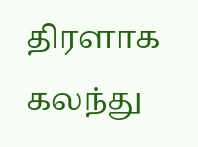திரளாக கலந்து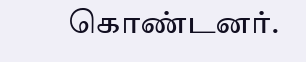கொண்டனர்.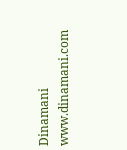Dinamani
www.dinamani.com